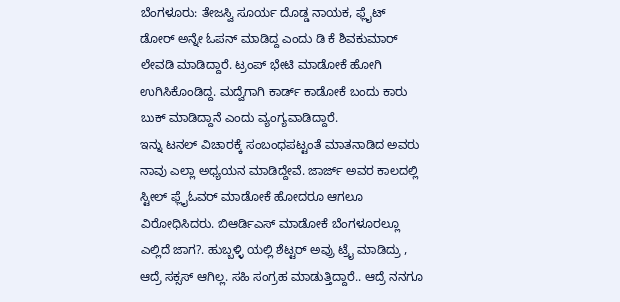ಬೆಂಗಳೂರು: ತೇಜಸ್ವಿ ಸೂರ್ಯ ದೊಡ್ಡ ನಾಯಕ, ಫ್ಲೈಟ್ ಡೋರ್ ಅನ್ನೇ ಓಪನ್ ಮಾಡಿದ್ದ ಎಂದು ಡಿ ಕೆ ಶಿವಕುಮಾರ್ ಲೇವಡಿ ಮಾಡಿದ್ದಾರೆ. ಟ್ರಂಪ್ ಭೇಟಿ ಮಾಡೋಕೆ ಹೋಗಿ ಉಗಿಸಿಕೊಂಡಿದ್ದ. ಮದ್ವೆಗಾಗಿ ಕಾರ್ಡ್ ಕಾಡೋಕೆ ಬಂದು ಕಾರು ಬುಕ್ ಮಾಡಿದ್ದಾನೆ ಎಂದು ವ್ಯಂಗ್ಯವಾಡಿದ್ದಾರೆ.
ಇನ್ನು ಟನಲ್ ವಿಚಾರಕ್ಕೆ ಸಂಬಂಧಪಟ್ಟಂತೆ ಮಾತನಾಡಿದ ಅವರು ನಾವು ಎಲ್ಲಾ ಅಧ್ಯಯನ ಮಾಡಿದ್ದೇವೆ. ಜಾರ್ಜ್ ಅವರ ಕಾಲದಲ್ಲಿ ಸ್ಟೀಲ್ ಫ್ಲೈಓವರ್ ಮಾಡೋಕೆ ಹೋದರೂ ಆಗಲೂ ವಿರೋಧಿಸಿದರು. ಬಿಆರ್ಡಿಎಸ್ ಮಾಡೋಕೆ ಬೆಂಗಳೂರಲ್ಲೂ ಎಲ್ಲಿದೆ ಜಾಗ?. ಹುಬ್ಬಳ್ಳಿ ಯಲ್ಲಿ ಶೆಟ್ಟರ್ ಅವ್ರು ಟ್ರೈ ಮಾಡಿದ್ರು , ಆದ್ರೆ ಸಕ್ಸಸ್ ಆಗಿಲ್ಲ. ಸಹಿ ಸಂಗ್ರಹ ಮಾಡುತ್ತಿದ್ದಾರೆ.. ಆದ್ರೆ ನನಗೂ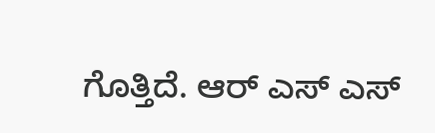ಗೊತ್ತಿದೆ. ಆರ್ ಎಸ್ ಎಸ್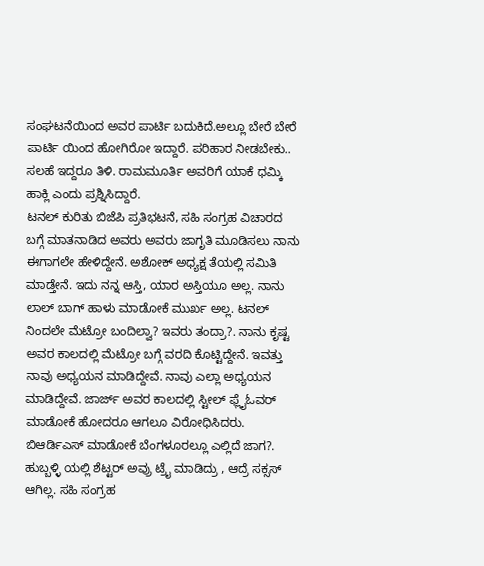ಸಂಘಟನೆಯಿಂದ ಅವರ ಪಾರ್ಟಿ ಬದುಕಿದೆ.ಅಲ್ಲೂ ಬೇರೆ ಬೇರೆ ಪಾರ್ಟಿ ಯಿಂದ ಹೋಗಿರೋ ಇದ್ದಾರೆ. ಪರಿಹಾರ ನೀಡಬೇಕು.. ಸಲಹೆ ಇದ್ದರೂ ತಿಳಿ. ರಾಮಮೂರ್ತಿ ಅವರಿಗೆ ಯಾಕೆ ಧಮ್ಕಿ ಹಾಕ್ಲಿ ಎಂದು ಪ್ರಶ್ನಿಸಿದ್ದಾರೆ.
ಟನಲ್ ಕುರಿತು ಬಿಜೆಪಿ ಪ್ರತಿಭಟನೆ, ಸಹಿ ಸಂಗ್ರಹ ವಿಚಾರದ ಬಗ್ಗೆ ಮಾತನಾಡಿದ ಅವರು ಅವರು ಜಾಗೃತಿ ಮೂಡಿಸಲು ನಾನು ಈಗಾಗಲೇ ಹೇಳಿದ್ದೇನೆ. ಅಶೋಕ್ ಅಧ್ಯಕ್ಷ ತೆಯಲ್ಲಿ ಸಮಿತಿ ಮಾಡ್ತೇನೆ. ಇದು ನನ್ನ ಆಸ್ತಿ, ಯಾರ ಅಸ್ತಿಯೂ ಅಲ್ಲ. ನಾನು ಲಾಲ್ ಬಾಗ್ ಹಾಳು ಮಾಡೋಕೆ ಮುರ್ಖ ಅಲ್ಲ. ಟನಲ್ ನಿಂದಲೇ ಮೆಟ್ರೋ ಬಂದಿಲ್ವಾ? ಇವರು ತಂದ್ರಾ?. ನಾನು ಕೃಷ್ಟ ಅವರ ಕಾಲದಲ್ಲಿ ಮೆಟ್ರೋ ಬಗ್ಗೆ ವರದಿ ಕೊಟ್ಟಿದ್ದೇನೆ. ಇವತ್ತು ನಾವು ಅಧ್ಯಯನ ಮಾಡಿದ್ದೇವೆ. ನಾವು ಎಲ್ಲಾ ಅಧ್ಯಯನ ಮಾಡಿದ್ದೇವೆ. ಜಾರ್ಜ್ ಅವರ ಕಾಲದಲ್ಲಿ ಸ್ಟೀಲ್ ಫ್ಲೈಓವರ್ ಮಾಡೋಕೆ ಹೋದರೂ ಆಗಲೂ ವಿರೋಧಿಸಿದರು. ಬಿಆರ್ಡಿಎಸ್ ಮಾಡೋಕೆ ಬೆಂಗಳೂರಲ್ಲೂ ಎಲ್ಲಿದೆ ಜಾಗ?. ಹುಬ್ಬಳ್ಳಿ ಯಲ್ಲಿ ಶೆಟ್ಟರ್ ಅವ್ರು ಟ್ರೈ ಮಾಡಿದ್ರು , ಆದ್ರೆ ಸಕ್ಸಸ್ ಆಗಿಲ್ಲ. ಸಹಿ ಸಂಗ್ರಹ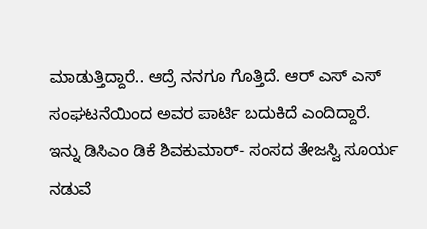ಮಾಡುತ್ತಿದ್ದಾರೆ.. ಆದ್ರೆ ನನಗೂ ಗೊತ್ತಿದೆ. ಆರ್ ಎಸ್ ಎಸ್ ಸಂಘಟನೆಯಿಂದ ಅವರ ಪಾರ್ಟಿ ಬದುಕಿದೆ ಎಂದಿದ್ದಾರೆ.
ಇನ್ನು ಡಿಸಿಎಂ ಡಿಕೆ ಶಿವಕುಮಾರ್- ಸಂಸದ ತೇಜಸ್ವಿ ಸೂರ್ಯ ನಡುವೆ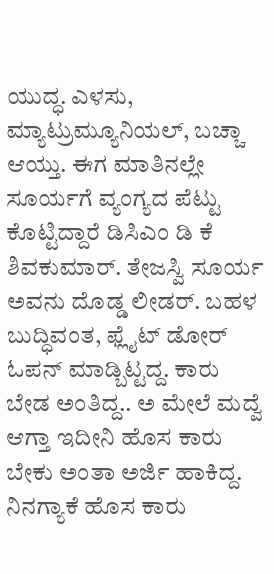ಯುದ್ಧ. ಎಳಸು, ಮ್ಯಾಟ್ರುಮ್ಯೂನಿಯಲ್, ಬಚ್ಚಾ ಆಯ್ತು. ಈಗ ಮಾತಿನಲ್ಲೇ ಸೂರ್ಯಗೆ ವ್ಯಂಗ್ಯದ ಪೆಟ್ಟು ಕೊಟ್ಟಿದ್ದಾರೆ ಡಿಸಿಎಂ ಡಿ ಕೆ ಶಿವಕುಮಾರ್. ತೇಜಸ್ವಿ ಸೂರ್ಯ ಅವನು ದೊಡ್ಡ ಲೀಡರ್. ಬಹಳ ಬುದ್ಧಿವಂತ, ಫ್ಲೈಟ್ ಡೋರ್ ಓಪನ್ ಮಾಡ್ಬಿಟ್ಟದ್ದ. ಕಾರು ಬೇಡ ಅಂತಿದ್ದ.. ಅ ಮೇಲೆ ಮದ್ವೆ ಆಗ್ತಾ ಇದೀನಿ ಹೊಸ ಕಾರು ಬೇಕು ಅಂತಾ ಅರ್ಜಿ ಹಾಕಿದ್ದ. ನಿನಗ್ಯಾಕೆ ಹೊಸ ಕಾರು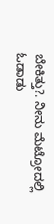ಬೇಕಿತ್ತು?. ನೀನು ಮೆಟ್ರೋದಲ್ಲಿ ಓಡಾಡು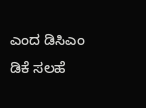ಎಂದ ಡಿಸಿಎಂ ಡಿಕೆ ಸಲಹೆ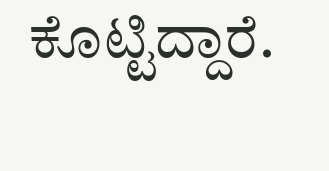ಕೊಟ್ಟಿದ್ದಾರೆ.